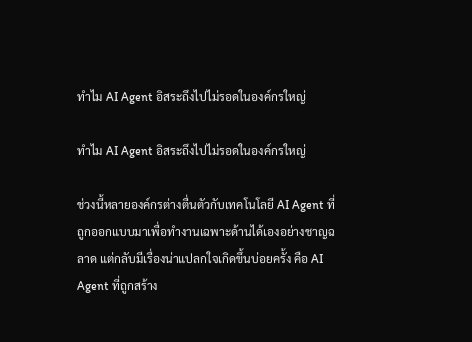ทำไม AI Agent อิสระถึงไปไม่รอดในองค์กรใหญ่

ทำไม AI Agent อิสระถึงไปไม่รอดในองค์กรใหญ่

ช่วงนี้หลายองค์กรต่างตื่นตัวกับเทคโนโลยี AI Agent ที่ถูกออกแบบมาเพื่อทำงานเฉพาะด้านได้เองอย่างชาญฉลาด แต่กลับมีเรื่องน่าแปลกใจเกิดขึ้นบ่อยครั้ง คือ AI Agent ที่ถูกสร้าง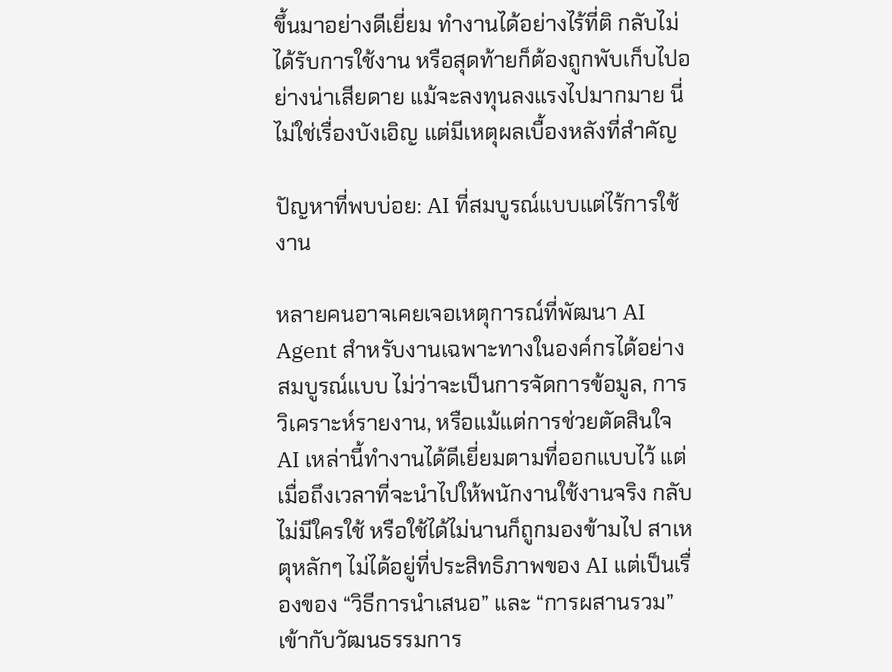ขึ้นมาอย่างดีเยี่ยม ทำงานได้อย่างไร้ที่ติ กลับไม่ได้รับการใช้งาน หรือสุดท้ายก็ต้องถูกพับเก็บไปอย่างน่าเสียดาย แม้จะลงทุนลงแรงไปมากมาย นี่ไม่ใช่เรื่องบังเอิญ แต่มีเหตุผลเบื้องหลังที่สำคัญ

ปัญหาที่พบบ่อย: AI ที่สมบูรณ์แบบแต่ไร้การใช้งาน

หลายคนอาจเคยเจอเหตุการณ์ที่พัฒนา AI Agent สำหรับงานเฉพาะทางในองค์กรได้อย่างสมบูรณ์แบบ ไม่ว่าจะเป็นการจัดการข้อมูล, การวิเคราะห์รายงาน, หรือแม้แต่การช่วยตัดสินใจ AI เหล่านี้ทำงานได้ดีเยี่ยมตามที่ออกแบบไว้ แต่เมื่อถึงเวลาที่จะนำไปให้พนักงานใช้งานจริง กลับไม่มีใครใช้ หรือใช้ได้ไม่นานก็ถูกมองข้ามไป สาเหตุหลักๆ ไม่ได้อยู่ที่ประสิทธิภาพของ AI แต่เป็นเรื่องของ “วิธีการนำเสนอ” และ “การผสานรวม” เข้ากับวัฒนธรรมการ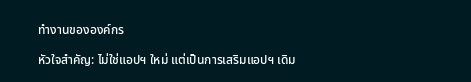ทำงานขององค์กร

หัวใจสำคัญ: ไม่ใช่แอปฯ ใหม่ แต่เป็นการเสริมแอปฯ เดิม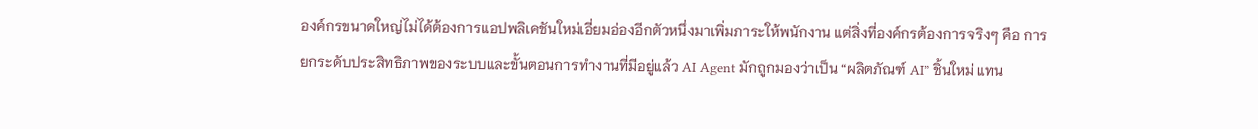องค์กรขนาดใหญ่ไม่ได้ต้องการแอปพลิเคชันใหม่เอี่ยมอ่องอีกตัวหนึ่งมาเพิ่มภาระให้พนักงาน แต่สิ่งที่องค์กรต้องการจริงๆ คือ การยกระดับประสิทธิภาพของระบบและขั้นตอนการทำงานที่มีอยู่แล้ว AI Agent มักถูกมองว่าเป็น “ผลิตภัณฑ์ AI” ชิ้นใหม่ แทน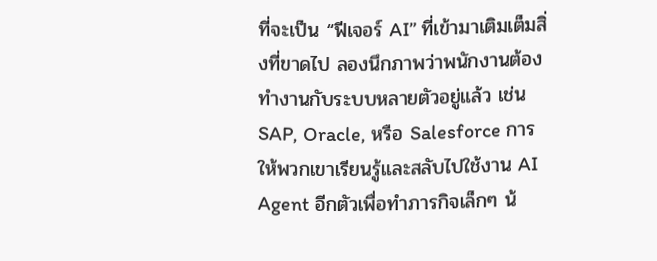ที่จะเป็น “ฟีเจอร์ AI” ที่เข้ามาเติมเต็มสิ่งที่ขาดไป ลองนึกภาพว่าพนักงานต้องทำงานกับระบบหลายตัวอยู่แล้ว เช่น SAP, Oracle, หรือ Salesforce การให้พวกเขาเรียนรู้และสลับไปใช้งาน AI Agent อีกตัวเพื่อทำภารกิจเล็กๆ น้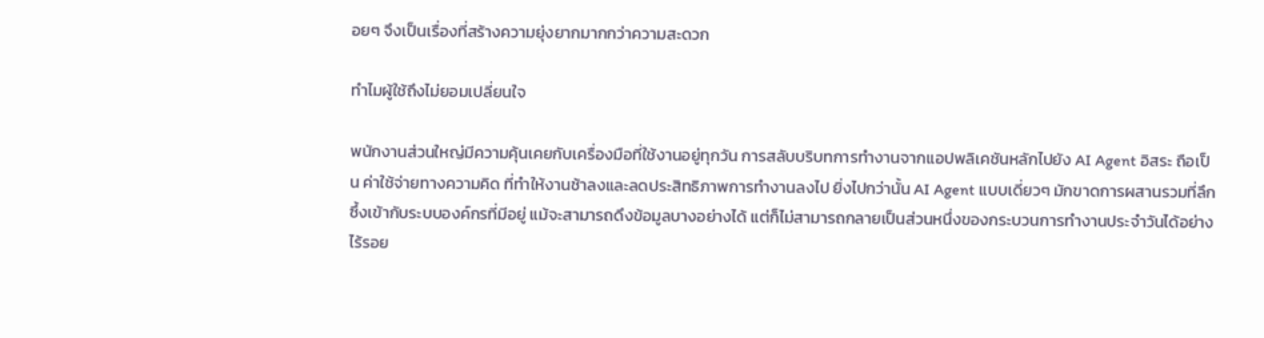อยๆ จึงเป็นเรื่องที่สร้างความยุ่งยากมากกว่าความสะดวก

ทำไมผู้ใช้ถึงไม่ยอมเปลี่ยนใจ

พนักงานส่วนใหญ่มีความคุ้นเคยกับเครื่องมือที่ใช้งานอยู่ทุกวัน การสลับบริบทการทำงานจากแอปพลิเคชันหลักไปยัง AI Agent อิสระ ถือเป็น ค่าใช้จ่ายทางความคิด ที่ทำให้งานช้าลงและลดประสิทธิภาพการทำงานลงไป ยิ่งไปกว่านั้น AI Agent แบบเดี่ยวๆ มักขาดการผสานรวมที่ลึกซึ้งเข้ากับระบบองค์กรที่มีอยู่ แม้จะสามารถดึงข้อมูลบางอย่างได้ แต่ก็ไม่สามารถกลายเป็นส่วนหนึ่งของกระบวนการทำงานประจำวันได้อย่างไร้รอย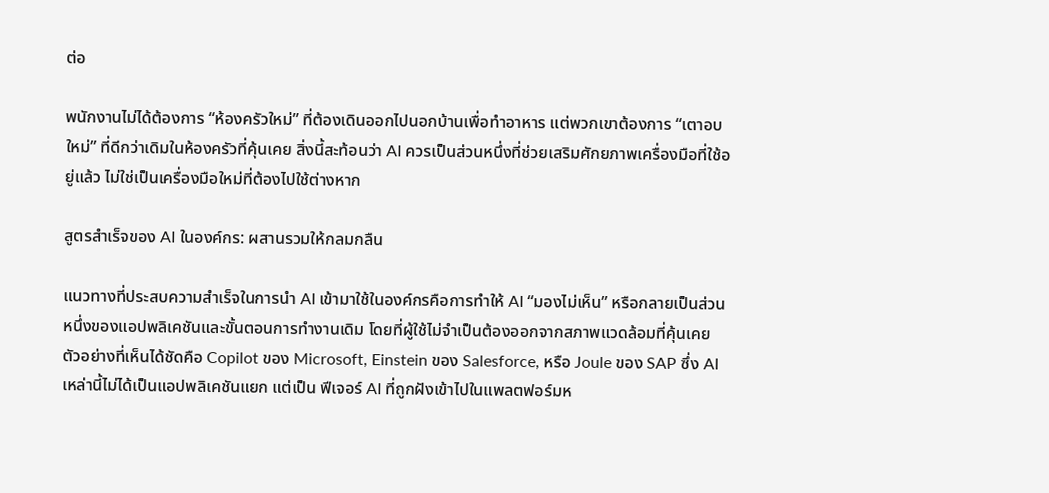ต่อ

พนักงานไม่ได้ต้องการ “ห้องครัวใหม่” ที่ต้องเดินออกไปนอกบ้านเพื่อทำอาหาร แต่พวกเขาต้องการ “เตาอบใหม่” ที่ดีกว่าเดิมในห้องครัวที่คุ้นเคย สิ่งนี้สะท้อนว่า AI ควรเป็นส่วนหนึ่งที่ช่วยเสริมศักยภาพเครื่องมือที่ใช้อยู่แล้ว ไม่ใช่เป็นเครื่องมือใหม่ที่ต้องไปใช้ต่างหาก

สูตรสำเร็จของ AI ในองค์กร: ผสานรวมให้กลมกลืน

แนวทางที่ประสบความสำเร็จในการนำ AI เข้ามาใช้ในองค์กรคือการทำให้ AI “มองไม่เห็น” หรือกลายเป็นส่วนหนึ่งของแอปพลิเคชันและขั้นตอนการทำงานเดิม โดยที่ผู้ใช้ไม่จำเป็นต้องออกจากสภาพแวดล้อมที่คุ้นเคย ตัวอย่างที่เห็นได้ชัดคือ Copilot ของ Microsoft, Einstein ของ Salesforce, หรือ Joule ของ SAP ซึ่ง AI เหล่านี้ไม่ได้เป็นแอปพลิเคชันแยก แต่เป็น ฟีเจอร์ AI ที่ถูกฝังเข้าไปในแพลตฟอร์มห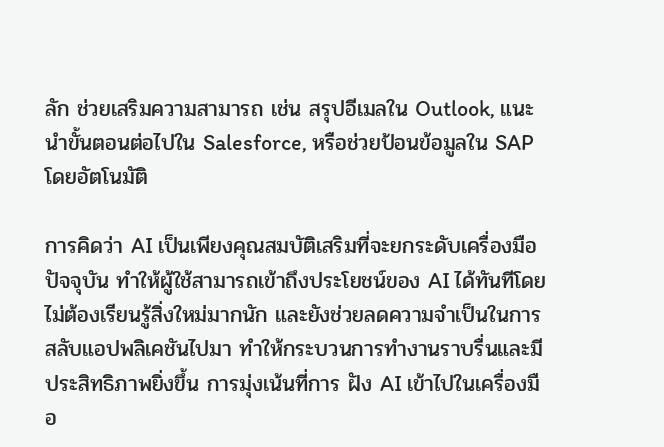ลัก ช่วยเสริมความสามารถ เช่น สรุปอีเมลใน Outlook, แนะนำขั้นตอนต่อไปใน Salesforce, หรือช่วยป้อนข้อมูลใน SAP โดยอัตโนมัติ

การคิดว่า AI เป็นเพียงคุณสมบัติเสริมที่จะยกระดับเครื่องมือปัจจุบัน ทำให้ผู้ใช้สามารถเข้าถึงประโยชน์ของ AI ได้ทันทีโดยไม่ต้องเรียนรู้สิ่งใหม่มากนัก และยังช่วยลดความจำเป็นในการสลับแอปพลิเคชันไปมา ทำให้กระบวนการทำงานราบรื่นและมีประสิทธิภาพยิ่งขึ้น การมุ่งเน้นที่การ ฝัง AI เข้าไปในเครื่องมือ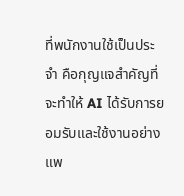ที่พนักงานใช้เป็นประจำ คือกุญแจสำคัญที่จะทำให้ AI ได้รับการยอมรับและใช้งานอย่างแพ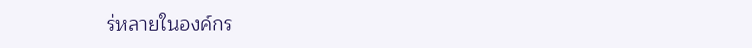ร่หลายในองค์กร